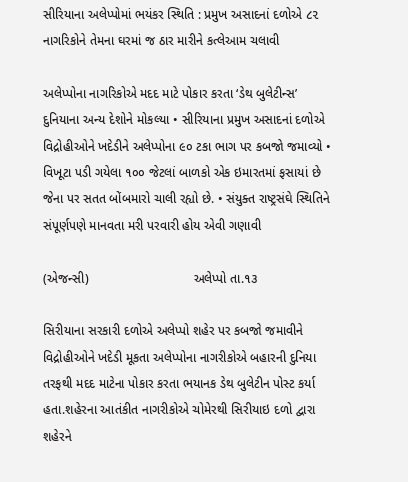સીરિયાના અલેપ્પોમાં ભયંકર સ્થિતિ : પ્રમુખ અસાદનાં દળોએ ૮૨ નાગરિકોને તેમના ઘરમાં જ ઠાર મારીને કત્લેઆમ ચલાવી

અલેપ્પોના નાગરિકોએ મદદ માટે પોકાર કરતા ‘ડેથ બુલેટીન્સ’ દુનિયાના અન્ય દેશોને મોકલ્યા • સીરિયાના પ્રમુખ અસાદનાં દળોએ વિદ્રોહીઓને ખદેડીને અલેપ્પોના ૯૦ ટકા ભાગ પર કબજો જમાવ્યો • વિખૂટા પડી ગયેલા ૧૦૦ જેટલાં બાળકો એક ઇમારતમાં ફસાયાં છે જેના પર સતત બોંબમારો ચાલી રહ્યો છે. • સંયુક્ત રાષ્ટ્રસંઘે સ્થિતિને સંપૂર્ણપણે માનવતા મરી પરવારી હોય એવી ગણાવી

(એજન્સી)                             અલેપ્પો તા.૧૩

સિરીયાના સરકારી દળોએ અલેપ્પો શહેર પર કબજો જમાવીને વિદ્રોહીઓને ખદેડી મૂકતા અલેપ્પોના નાગરીકોએ બહારની દુનિયા તરફથી મદદ માટેના પોકાર કરતા ભયાનક ડેથ બુલેટીન પોસ્ટ કર્યા હતા.શહેરના આતંકીત નાગરીકોએ ચોમેરથી સિરીયાઇ દળો દ્વારા શહેરને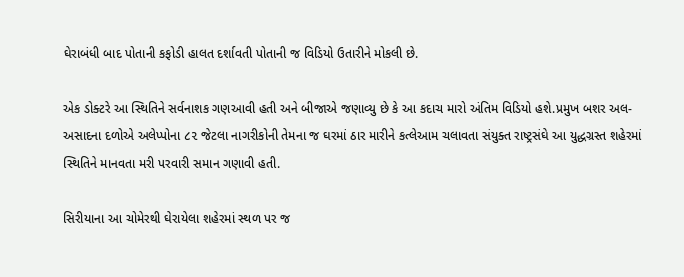ઘેરાબંધી બાદ પોતાની કફોડી હાલત દર્શાવતી પોતાની જ વિડિયો ઉતારીને મોકલી છે.

એક ડોક્ટરે આ સ્થિતિને સર્વનાશક ગણઆવી હતી અને બીજાએ જણાવ્યુ છે કે આ કદાચ મારો અંતિમ વિડિયો હશે.પ્રમુખ બશર અલ-અસાદના દળોએ અલેપ્પોના ૮૨ જેટલા નાગરીકોની તેમના જ ઘરમાં ઠાર મારીને કત્લેઆમ ચલાવતા સંયુક્ત રાષ્ટ્રસંઘે આ યુદ્ધગ્રસ્ત શહેરમાં સ્થિતિને માનવતા મરી પરવારી સમાન ગણાવી હતી.

સિરીયાના આ ચોમેરથી ઘેરાયેલા શહેરમાં સ્થળ પર જ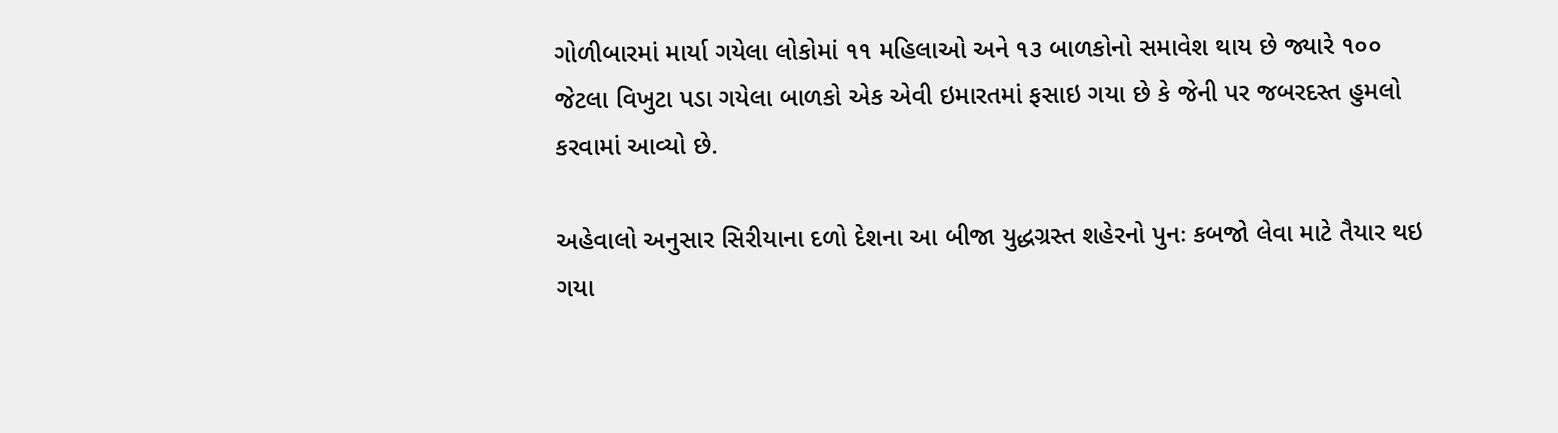ગોળીબારમાં માર્યા ગયેલા લોકોમાં ૧૧ મહિલાઓ અને ૧૩ બાળકોનો સમાવેશ થાય છે જ્યારે ૧૦૦ જેટલા વિખુટા પડા ગયેલા બાળકો એક એવી ઇમારતમાં ફસાઇ ગયા છે કે જેની પર જબરદસ્ત હુમલો કરવામાં આવ્યો છે.

અહેવાલો અનુસાર સિરીયાના દળો દેશના આ બીજા યુદ્ધગ્રસ્ત શહેરનો પુનઃ કબજો લેવા માટે તૈયાર થઇ ગયા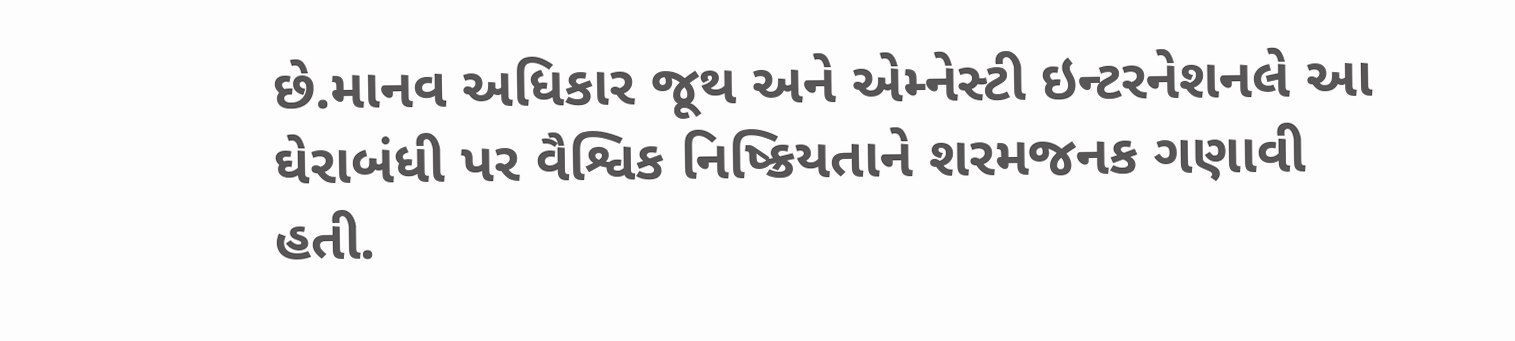છે.માનવ અધિકાર જૂથ અને એમ્નેસ્ટી ઇન્ટરનેશનલે આ ઘેરાબંધી પર વૈશ્વિક નિષ્ક્રિયતાને શરમજનક ગણાવી હતી.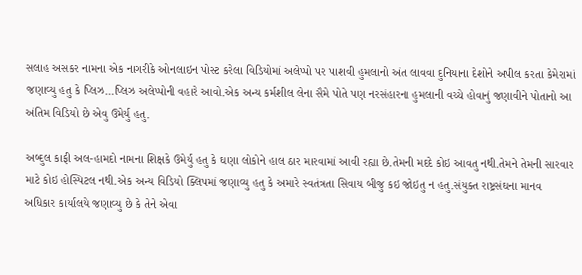સલાહ અસકર નામના એક નાગરીકે ઓનલાઇન પોસ્ટ કરેલા વિડિયોમાં અલેપ્પો પર પાશવી હુમલાનો અંત લાવવા દુનિયાના દેશોને અપીલ કરતા કેમેરામાં જણાવ્યુ હતુ કે પ્લિઝ…પ્લિઝ અલેપ્પોની વહારે આવો.એક અન્ય કર્મશીલ લેના સૈમે પોતે પણ નરસંહારના હુમલાની વચ્ચે હોવાનું જણાવીને પોતાનો આ અંતિમ વિડિયો છે એવુ ઉમેર્યુ હતુ.

અબ્દુલ કાફી અલ-હામદો નામના શિક્ષકે ઉમેર્યુ હતુ કે ઘણા લોકોને હાલ ઠાર મારવામાં આવી રહ્યા છે.તેમની મદદે કોઇ આવતુ નથી.તેમને તેમની સારવાર માટે કોઇ હોસ્પિટલ નથી.એક અન્ય વિડિયો ક્લિપમાં જણાવ્યુ હતુ કે અમારે સ્વતંત્રતા સિવાય બીજુ કઇ જોઇતુ ન હતુ.સંયુક્ત રાષ્ટ્રસંઘના માનવ અધિકાર કાર્યાલયે જણાવ્યુ છે કે તેને એવા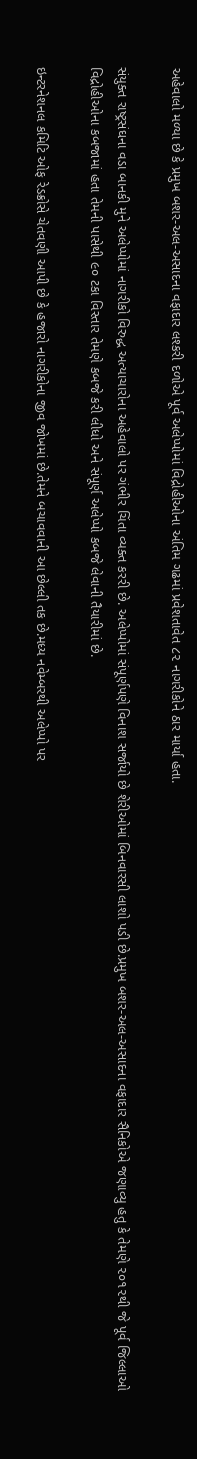અહેવાલો મળ્યા છે કે પ્રમુખ બશર-અલ-અસાદના વફાદાર લશ્કરી દળોએ પૂર્વ અલેપ્પોમાં વિદ્રોહીઓના અંતિમ ગઢમાં પ્રવેશતાવેત ૮૨ નાગરીકોને ઠાર માર્યા હતા.

સંયુક્ત રાષ્ટ્રસંઘના વડા બાનકી મુને અલેપ્પોમાં નાગરીકો વિરુદ્ધ અત્યાચારોના અહેવાલો પર ગંભીર ચિંતા વ્યક્ત કરરી છે. અલેપ્પોમાં સંપૂર્ણપણે વિનાશ સર્જાયો છે શેરીઓમાં બિનવારસી લાશો પડી છે.પ્રમુખ બશર-અલ-અસાદના વફાદાર સૈનિકોએ જણાવ્યુ હતુ કે તેમણે ૨૦૧૨થી જે પૂર્વ જિલ્લાઓ વિદ્રોહીઓના કબજામાં હતા તેમની પાસેથી ૯૦ ટકા વિસ્તાર તેમણે કબજે કરી લીધો અને સંપૂર્ણ અલેપ્પો કબજે લેવાની તૈયારીમાં છે.

ઇન્ટરનેશનલ કમિટિ ઓફ રેડક્રોસે ચેતવણી આપી છે કે હજારો નાગરીકોના જીવ જોખમાં છે.તેમને બચાવવાની આ છેલ્લી તક છે.મધ્ય નવેમ્બરથી અલેપ્પો પર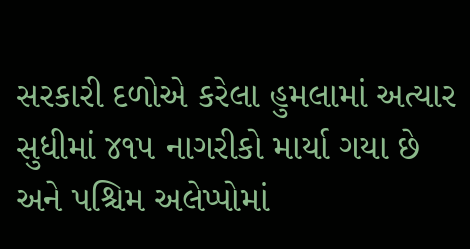સરકારી દળોએ કરેલા હુમલામાં અત્યાર સુધીમાં ૪૧૫ નાગરીકો માર્યા ગયા છે અને પશ્ચિમ અલેપ્પોમાં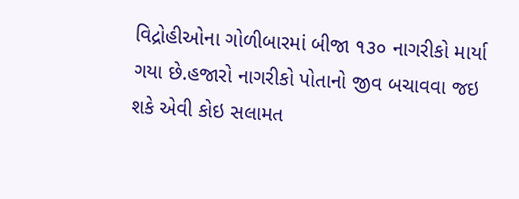વિદ્રોહીઓના ગોળીબારમાં બીજા ૧૩૦ નાગરીકો માર્યા ગયા છે.હજારો નાગરીકો પોતાનો જીવ બચાવવા જઇ શકે એવી કોઇ સલામત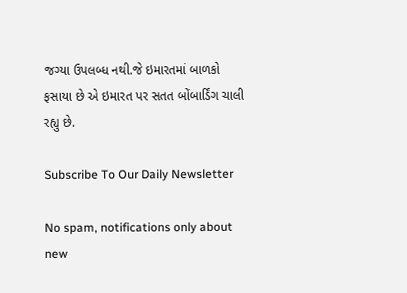જગ્યા ઉપલબ્ધ નથી.જે ઇમારતમાં બાળકો ફસાયા છે એ ઇમારત પર સતત બોંબાર્ડિંગ ચાલી રહ્યુ છે.

Subscribe To Our Daily Newsletter

No spam, notifications only about new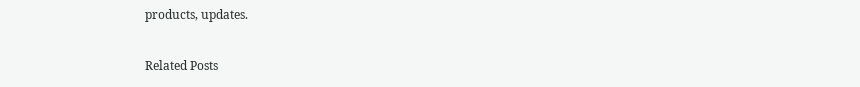products, updates.

Related Posts